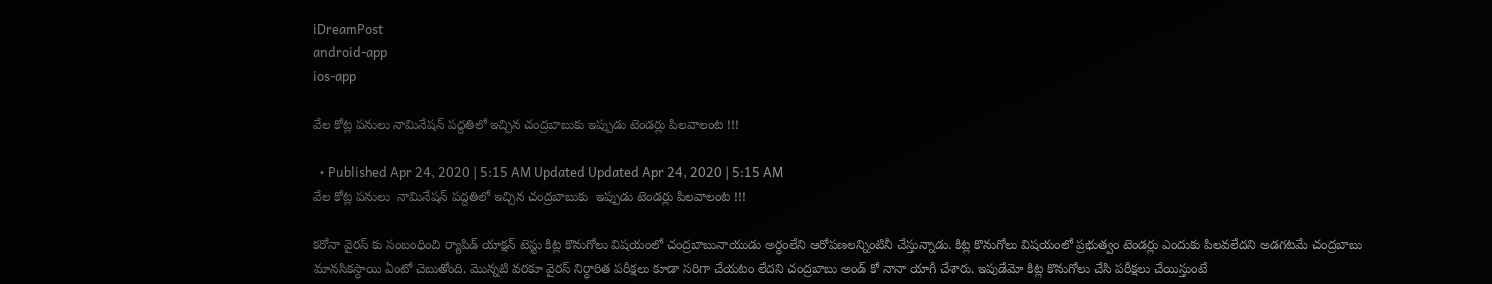iDreamPost
android-app
ios-app

వేల కోట్ల పనులు నామినేషన్ పద్దతిలో ఇచ్చిన చంద్రబాబుకు ఇప్పుడు టెండర్లు పిలవాలంట !!!

  • Published Apr 24, 2020 | 5:15 AM Updated Updated Apr 24, 2020 | 5:15 AM
వేల కోట్ల పనులు  నామినేషన్ పద్దతిలో ఇచ్చిన చంద్రబాబుకు  ఇప్పుడు టెండర్లు పిలవాలంట !!!

కరోనా వైరస్ కు సంబంధించి ర్యాపిడ్ యాక్షన్ టెస్టు కిట్ల కొనుగోలు విషయంలో చంద్రబాబునాయుడు అర్ధంలేని ఆరోపణలన్నింటినీ చేస్తున్నాడు. కిట్ల కొనుగోలు విషయంలో ప్రభుత్వం టెండర్లు ఎందుకు పిలవలేదని అడగటమే చంద్రబాబు మానసికస్ధాయి ఏంటో చెబుతోంది. మొన్నటి వరకూ వైరస్ నిర్ధారిత పరీక్షలు కూడా సరిగా చేయటం లేదని చంద్రబాబు అండ్ కో నానా యాగీ చేశారు. ఇపుడేమో కిట్ల కొనుగోలు చేసి పరీక్షలు చేయిస్తుంటే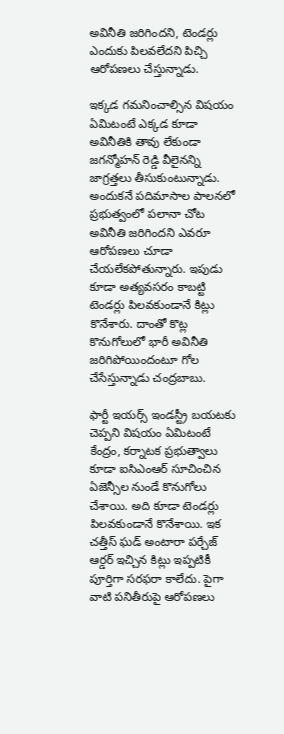అవినీతి జరిగిందని, టెండర్లు ఎందుకు పిలవలేదని పిచ్చి ఆరోపణలు చేస్తున్నాడు.

ఇక్కడ గమనించాల్సిన విషయం ఏమిటంటే ఎక్కడ కూడా అవినీతికి తావు లేకుండా జగన్మోహన్ రెడ్డి వీలైనన్ని జాగ్రత్తలు తీసుకుంటున్నాడు. అందుకనే పదిమాసాల పాలనలో ప్రభుత్వంలో పలానా చోట అవినీతి జరిగిందని ఎవరూ ఆరోపణలు చూడా చేయలేకపోతున్నారు. ఇపుడు కూడా అత్యవసరం కాబట్టి టెండర్లు పిలవకుండానే కిట్లు కొనేశారు. దాంతో కొట్ల కొనుగోలులో భారీ అవినీతి జరిగిపోయిందంటూ గోల చేసేస్తున్నాడు చంద్రబాబు.

ఫార్టీ ఇయర్స్ ఇండస్ట్రీ బయటకు చెప్పని విషయం ఏమిటంటే కేంద్రం, కర్నాటక ప్రభుత్వాలు కూడా ఐసిఎంఆర్ సూచించిన ఏజెన్సీల నుండే కొనుగోలు చేశాయి. అది కూడా టెండర్లు పిలవకుండానే కొనేశాయి. ఇక చత్తీస్ ఘడ్ అంటారా పర్చేజ్ ఆర్డర్ ఇచ్చిన కిట్లు ఇప్పటికీ పూర్తిగా సరఫరా కాలేదు. పైగా వాటి పనితీరుపై ఆరోపణలు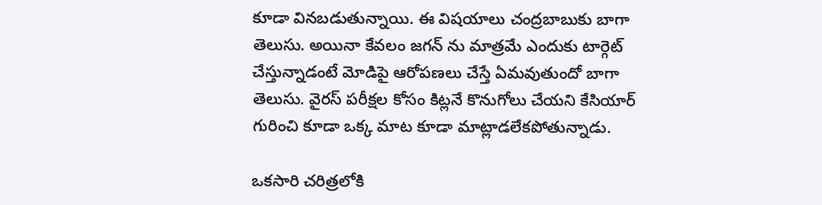కూడా వినబడుతున్నాయి. ఈ విషయాలు చంద్రబాబుకు బాగా తెలుసు. అయినా కేవలం జగన్ ను మాత్రమే ఎందుకు టార్గెట్ చేస్తున్నాడంటే మోడిపై ఆరోపణలు చేస్తే ఏమవుతుందో బాగా తెలుసు. వైరస్ పరీక్షల కోసం కిట్లనే కొనుగోలు చేయని కేసియార్ గురించి కూడా ఒక్క మాట కూడా మాట్లాడలేకపోతున్నాడు.

ఒకసారి చరిత్రలోకి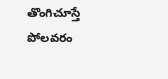తొంగిచూస్తే పోలవరం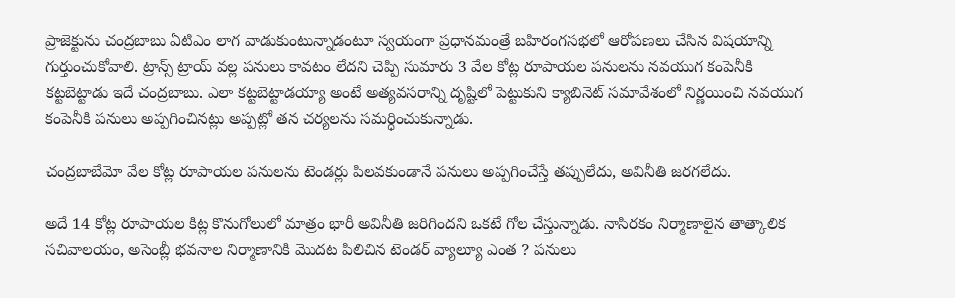ప్రాజెక్టును చంద్రబాబు ఏటిఎం లాగ వాడుకుంటున్నాడంటూ స్వయంగా ప్రధానమంత్రే బహిరంగసభలో ఆరోపణలు చేసిన విషయాన్ని గుర్తుంచుకోవాలి. ట్రాన్స్ ట్రాయ్ వల్ల పనులు కావటం లేదని చెప్పి సుమారు 3 వేల కోట్ల రూపాయల పనులను నవయుగ కంపెనీకి కట్టబెట్టాడు ఇదే చంద్రబాబు. ఎలా కట్టబెట్టాడయ్యా అంటే అత్యవసరాన్ని దృష్టిలో పెట్టుకుని క్యాబినెట్ సమావేశంలో నిర్ణయించి నవయుగ కంపెనీకి పనులు అప్పగించినట్లు అప్పట్లో తన చర్యలను సమర్ధించుకున్నాడు.

చంద్రబాబేమో వేల కోట్ల రూపాయల పనులను టెండర్లు పిలవకుండానే పనులు అప్పగించేస్తే తప్పులేదు, అవినీతి జరగలేదు.

అదే 14 కోట్ల రూపాయల కిట్ల కొనుగోలులో మాత్రం భారీ అవినీతి జరిగిందని ఒకటే గోల చేస్తున్నాడు. నాసిరకం నిర్మాణాలైన తాత్కాలిక సచివాలయం, అసెంబ్లీ భవనాల నిర్మాణానికి మొదట పిలిచిన టెండర్ వ్యాల్యూ ఎంత ? పనులు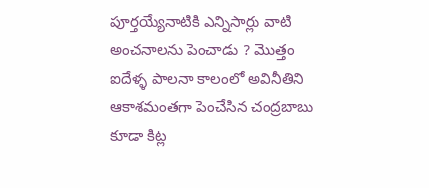పూర్తయ్యేనాటికి ఎన్నిసార్లు వాటి అంచనాలను పెంచాడు ? మొత్తం ఐదేళ్ళ పాలనా కాలంలో అవినీతిని ఆకాశమంతగా పెంచేసిన చంద్రబాబు కూడా కిట్ల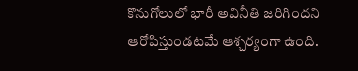కొనుగోలులో భారీ అవినీతి జరిగిందని ఆరోపిస్తుండటమే ఆశ్చర్యంగా ఉంది.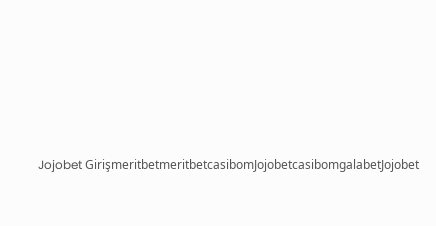Jojobet GirişmeritbetmeritbetcasibomJojobetcasibomgalabetJojobet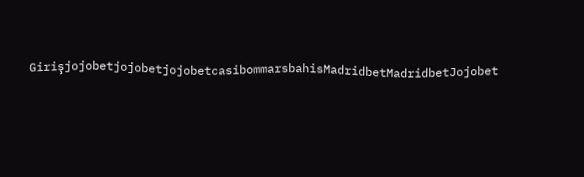GirişjojobetjojobetjojobetcasibommarsbahisMadridbetMadridbetJojobet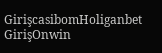GirişcasibomHoliganbet GirişOnwin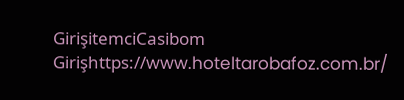GirişitemciCasibom Girişhttps://www.hoteltarobafoz.com.br/